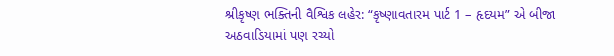શ્રીકૃષ્ણ ભક્તિની વૈશ્વિક લહેર: “કૃષ્ણાવતારમ પાર્ટ 1 – હૃદયમ” એ બીજા અઠવાડિયામાં પણ રચ્યો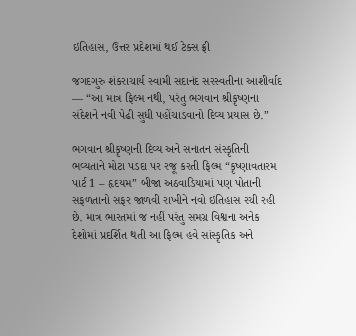ઇતિહાસ, ઉત્તર પ્રદેશમાં થઈ ટેક્સ ફ્રી

જગદગુરુ શંકરાચાર્ય સ્વામી સદાનંદ સરસ્વતીના આશીર્વાદ — “આ માત્ર ફિલ્મ નથી, પરંતુ ભગવાન શ્રીકૃષ્ણના સંદેશને નવી પેઢી સુધી પહોંચાડવાનો દિવ્ય પ્રયાસ છે.”

ભગવાન શ્રીકૃષ્ણની દિવ્ય અને સનાતન સંસ્કૃતિની ભવ્યતાને મોટા પડદા પર રજૂ કરતી ફિલ્મ “કૃષ્ણાવતારમ પાર્ટ 1 – હૃદયમ” બીજા અઠવાડિયામાં પણ પોતાની સફળતાનો સફર જાળવી રાખીને નવો ઇતિહાસ રચી રહી છે. માત્ર ભારતમાં જ નહીં પરંતુ સમગ્ર વિશ્વના અનેક દેશોમાં પ્રદર્શિત થતી આ ફિલ્મ હવે સાંસ્કૃતિક અને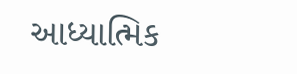આધ્યાત્મિક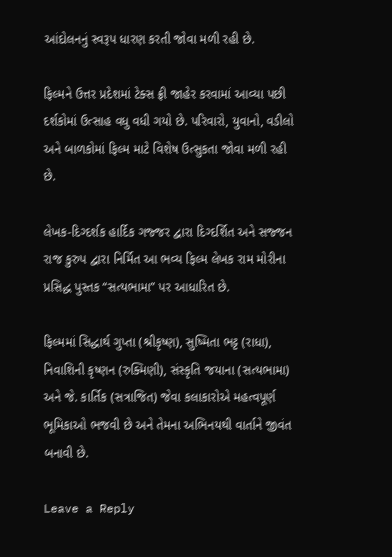આંદોલનનું સ્વરૂપ ધારણ કરતી જોવા મળી રહી છે.

ફિલ્મને ઉત્તર પ્રદેશમાં ટેક્સ ફ્રી જાહેર કરવામાં આવ્યા પછી દર્શકોમાં ઉત્સાહ વધુ વધી ગયો છે. પરિવારો, યુવાનો, વડીલો અને બાળકોમાં ફિલ્મ માટે વિશેષ ઉત્સુકતા જોવા મળી રહી છે.

લેખક-દિગ્દર્શક હાર્દિક ગજ્જર દ્વારા દિગ્દર્શિત અને સજ્જન રાજ કુરુપ દ્વારા નિર્મિત આ ભવ્ય ફિલ્મ લેખક રામ મોરીના પ્રસિદ્ધ પુસ્તક “સત્યભામા” પર આધારિત છે.

ફિલ્મમાં સિદ્ધાર્થ ગુપ્તા (શ્રીકૃષ્ણ), સુષ્મિતા ભટ્ટ (રાધા), નિવાશિની કૃષ્ણન (રુક્મિણી), સંસ્કૃતિ જયાના (સત્યભામા) અને જે. કાર્તિક (સત્રાજિત) જેવા કલાકારોએ મહત્વપૂર્ણ ભૂમિકાઓ ભજવી છે અને તેમના અભિનયથી વાર્તાને જીવંત બનાવી છે.

Leave a Reply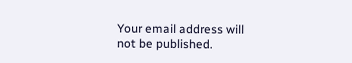Your email address will not be published.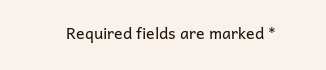Required fields are marked *